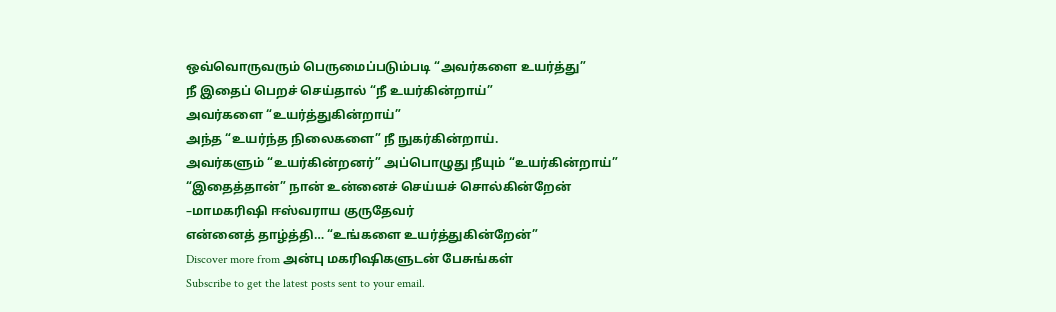ஒவ்வொருவரும் பெருமைப்படும்படி “அவர்களை உயர்த்து”
நீ இதைப் பெறச் செய்தால் “நீ உயர்கின்றாய்”
அவர்களை “உயர்த்துகின்றாய்”
அந்த “உயர்ந்த நிலைகளை” நீ நுகர்கின்றாய்.
அவர்களும் “உயர்கின்றனர்” அப்பொழுது நீயும் “உயர்கின்றாய்”
“இதைத்தான்” நான் உன்னைச் செய்யச் சொல்கின்றேன்
–மாமகரிஷி ஈஸ்வராய குருதேவர்
என்னைத் தாழ்த்தி… “உங்களை உயர்த்துகின்றேன்”
Discover more from அன்பு மகரிஷிகளுடன் பேசுங்கள்
Subscribe to get the latest posts sent to your email.